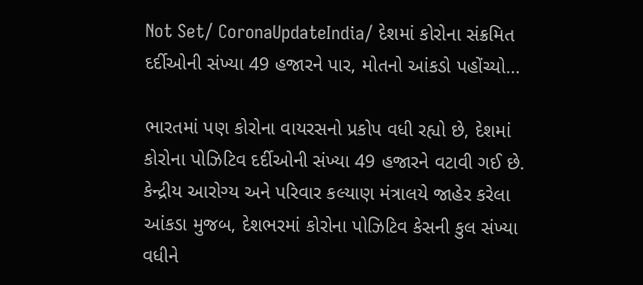Not Set/ CoronaUpdateIndia/ દેશમાં કોરોના સંક્રમિત દર્દીઓની સંખ્યા 49 હજારને પાર, મોતનો આંકડો પહોંચ્યો…

ભારતમાં પણ કોરોના વાયરસનો પ્રકોપ વધી રહ્યો છે, દેશમાં કોરોના પોઝિટિવ દર્દીઓની સંખ્યા 49 હજારને વટાવી ગઈ છે. કેન્દ્રીય આરોગ્ય અને પરિવાર કલ્યાણ મંત્રાલયે જાહેર કરેલા આંકડા મુજબ, દેશભરમાં કોરોના પોઝિટિવ કેસની કુલ સંખ્યા વધીને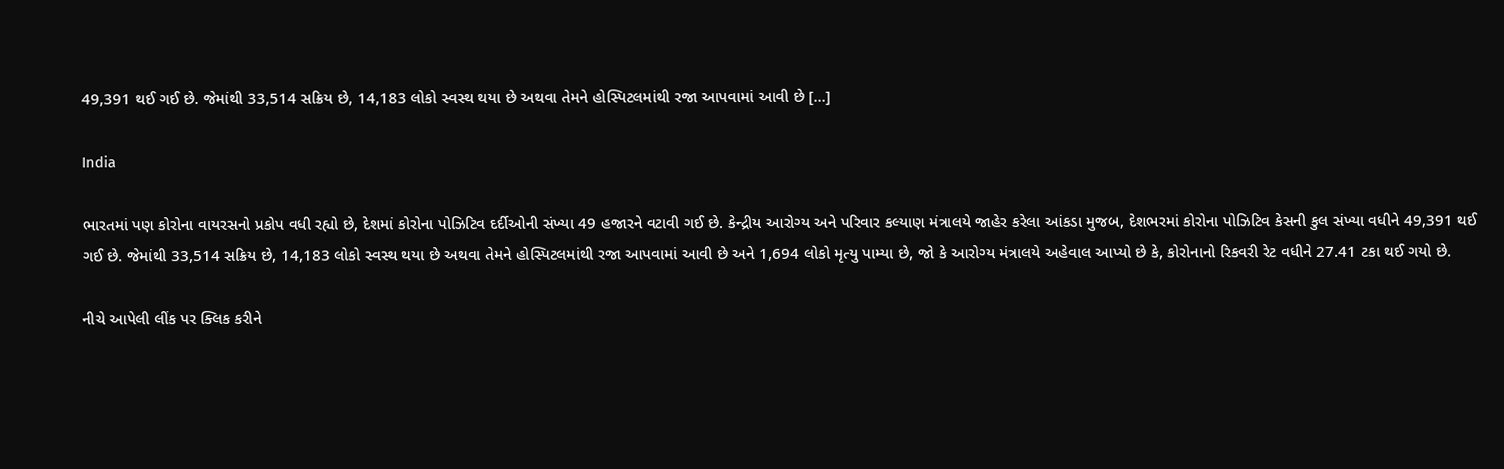49,391 થઈ ગઈ છે. જેમાંથી 33,514 સક્રિય છે, 14,183 લોકો સ્વસ્થ થયા છે અથવા તેમને હોસ્પિટલમાંથી રજા આપવામાં આવી છે […]

India

ભારતમાં પણ કોરોના વાયરસનો પ્રકોપ વધી રહ્યો છે, દેશમાં કોરોના પોઝિટિવ દર્દીઓની સંખ્યા 49 હજારને વટાવી ગઈ છે. કેન્દ્રીય આરોગ્ય અને પરિવાર કલ્યાણ મંત્રાલયે જાહેર કરેલા આંકડા મુજબ, દેશભરમાં કોરોના પોઝિટિવ કેસની કુલ સંખ્યા વધીને 49,391 થઈ ગઈ છે. જેમાંથી 33,514 સક્રિય છે, 14,183 લોકો સ્વસ્થ થયા છે અથવા તેમને હોસ્પિટલમાંથી રજા આપવામાં આવી છે અને 1,694 લોકો મૃત્યુ પામ્યા છે, જો કે આરોગ્ય મંત્રાલયે અહેવાલ આપ્યો છે કે, કોરોનાનો રિકવરી રેટ વધીને 27.41 ટકા થઈ ગયો છે.

નીચે આપેલી લીંક પર ક્લિક કરીને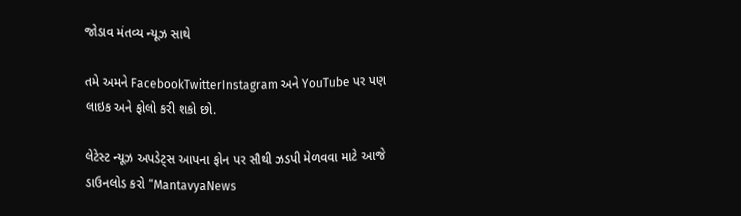જોડાવ મંતવ્ય ન્યૂઝ સાથે

તમે અમને FacebookTwitterInstagram અને YouTube પર પણ લાઇક અને ફોલો કરી શકો છો.

લેટેસ્ટ ન્યૂઝ અપડેટ્સ આપના ફોન પર સૌથી ઝડપી મેળવવા માટે આજે  ડાઉનલોડ કરો “MantavyaNews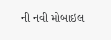ની નવી મોબાઇલ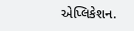એપ્લિકેશન.